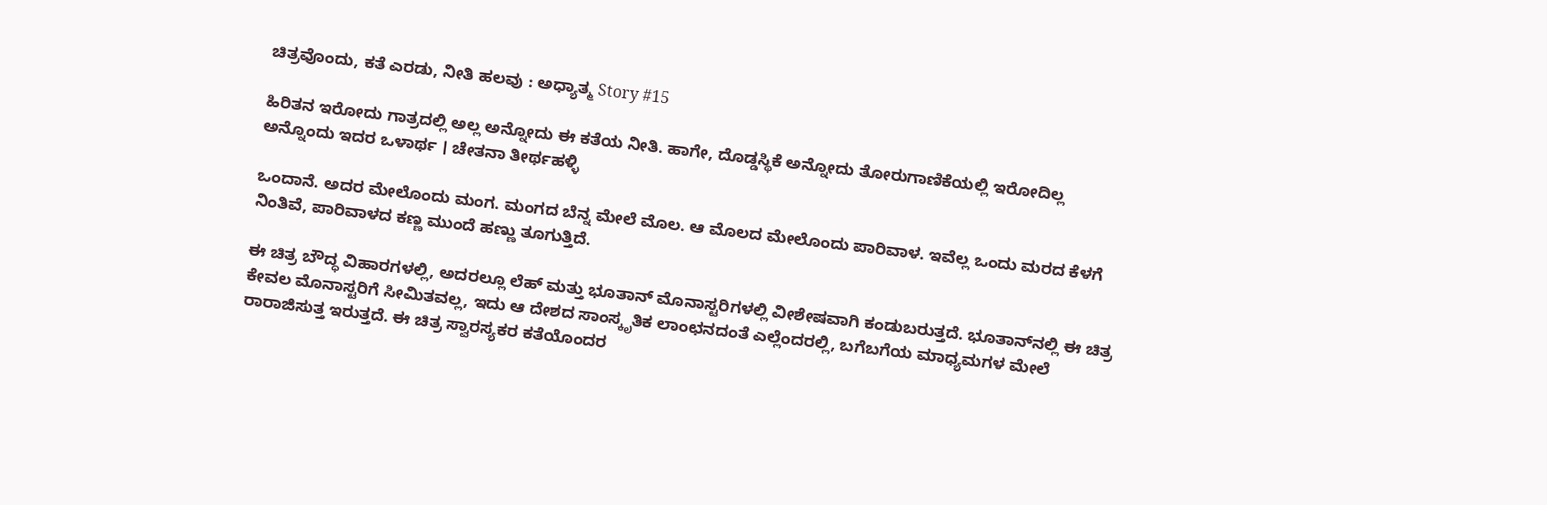ಚಿತ್ರವೊಂದು, ಕತೆ ಎರಡು, ನೀತಿ ಹಲವು : ಅಧ್ಯಾತ್ಮ Story #15

ಹಿರಿತನ ಇರೋದು ಗಾತ್ರದಲ್ಲಿ ಅಲ್ಲ ಅನ್ನೋದು ಈ ಕತೆಯ ನೀತಿ. ಹಾಗೇ, ದೊಡ್ಡಸ್ಥಿಕೆ ಅನ್ನೋದು ತೋರುಗಾಣಿಕೆಯಲ್ಲಿ ಇರೋದಿಲ್ಲ ಅನ್ನೊಂದು ಇದರ ಒಳಾರ್ಥ । ಚೇತನಾ ತೀರ್ಥಹಳ್ಳಿ

ಒಂದಾನೆ. ಅದರ ಮೇಲೊಂದು ಮಂಗ. ಮಂಗದ ಬೆನ್ನ ಮೇಲೆ ಮೊಲ. ಆ ಮೊಲದ ಮೇಲೊಂದು ಪಾರಿವಾಳ. ಇವೆಲ್ಲ ಒಂದು ಮರದ ಕೆಳಗೆ ನಿಂತಿವೆ, ಪಾರಿವಾಳದ ಕಣ್ಣ ಮುಂದೆ ಹಣ್ಣು ತೂಗುತ್ತಿದೆ.

ಈ ಚಿತ್ರ ಬೌದ್ಧ ವಿಹಾರಗಳಲ್ಲಿ, ಅದರಲ್ಲೂ ಲೆಹ್ ಮತ್ತು ಭೂತಾನ್ ಮೊನಾಸ್ಟರಿಗಳಲ್ಲಿ ವೀಶೇಷವಾಗಿ ಕಂಡುಬರುತ್ತದೆ. ಭೂತಾನ್‌ನಲ್ಲಿ ಈ ಚಿತ್ರ ಕೇವಲ ಮೊನಾಸ್ಟರಿಗೆ ಸೀಮಿತವಲ್ಲ, ಇದು ಆ ದೇಶದ ಸಾಂಸ್ಕೃತಿಕ ಲಾಂಛನದಂತೆ ಎಲ್ಲೆಂದರಲ್ಲಿ, ಬಗೆಬಗೆಯ ಮಾಧ್ಯಮಗಳ ಮೇಲೆ ರಾರಾಜಿಸುತ್ತ ಇರುತ್ತದೆ. ಈ ಚಿತ್ರ ಸ್ವಾರಸ್ಯಕರ ಕತೆಯೊಂದರ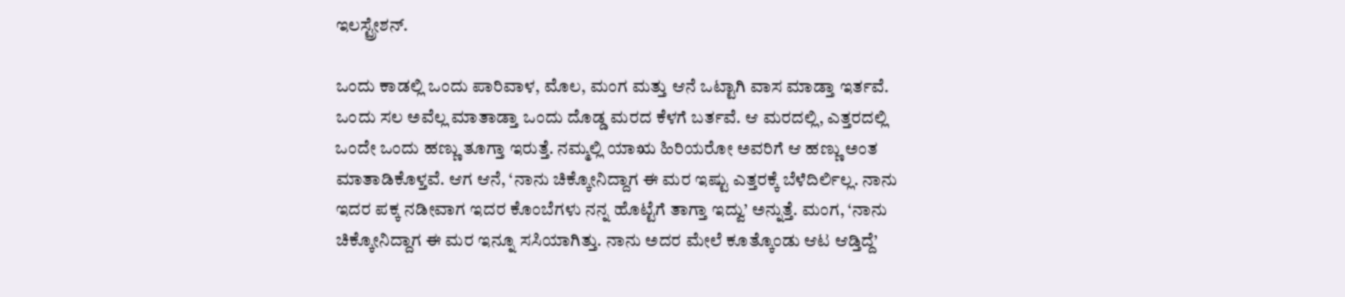ಇಲಸ್ಟ್ರೇಶನ್.

ಒಂದು ಕಾಡಲ್ಲಿ ಒಂದು ಪಾರಿವಾಳ, ಮೊಲ, ಮಂಗ ಮತ್ತು ಆನೆ ಒಟ್ಟಾಗಿ ವಾಸ ಮಾಡ್ತಾ ಇರ್ತವೆ. ಒಂದು ಸಲ ಅವೆಲ್ಲ ಮಾತಾಡ್ತಾ ಒಂದು ದೊಡ್ಡ ಮರದ ಕೆಳಗೆ ಬರ್ತವೆ. ಆ ಮರದಲ್ಲಿ, ಎತ್ತರದಲ್ಲಿ ಒಂದೇ ಒಂದು ಹಣ್ಣು ತೂಗ್ತಾ ಇರುತ್ತೆ. ನಮ್ಮಲ್ಲಿ ಯಾಋ ಹಿರಿಯರೋ ಅವರಿಗೆ ಆ ಹಣ್ಣು ಅಂತ ಮಾತಾಡಿಕೊಳ್ತವೆ. ಆಗ ಆನೆ, ‘ನಾನು ಚಿಕ್ಕೋನಿದ್ದಾಗ ಈ ಮರ ಇಷ್ಟು ಎತ್ತರಕ್ಕೆ ಬೆಳೆದಿರ್ಲಿಲ್ಲ. ನಾನು ಇದರ ಪಕ್ಕ ನಡೀವಾಗ ಇದರ ಕೊಂಬೆಗಳು ನನ್ನ ಹೊಟ್ಟೆಗೆ ತಾಗ್ತಾ ಇದ್ವು’ ಅನ್ನುತ್ತೆ. ಮಂಗ, ‘ನಾನು ಚಿಕ್ಕೋನಿದ್ದಾಗ ಈ ಮರ ಇನ್ನೂ ಸಸಿಯಾಗಿತ್ತು. ನಾನು ಅದರ ಮೇಲೆ ಕೂತ್ಕೊಂಡು ಆಟ ಆಡ್ತಿದ್ದೆ’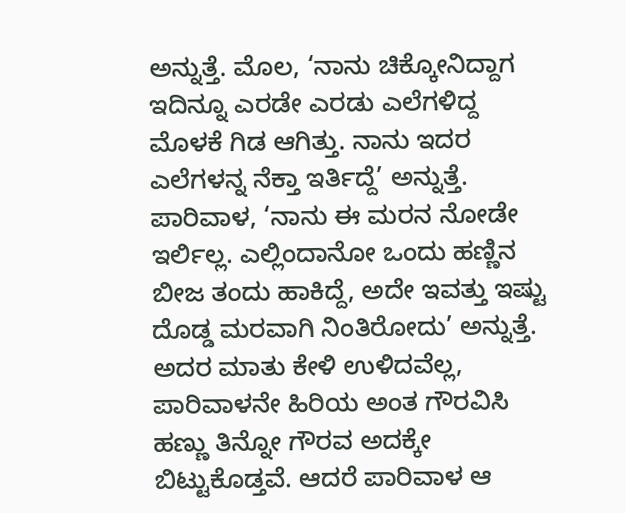ಅನ್ನುತ್ತೆ. ಮೊಲ, ‘ನಾನು ಚಿಕ್ಕೋನಿದ್ದಾಗ ಇದಿನ್ನೂ ಎರಡೇ ಎರಡು ಎಲೆಗಳಿದ್ದ ಮೊಳಕೆ ಗಿಡ ಆಗಿತ್ತು. ನಾನು ಇದರ ಎಲೆಗಳನ್ನ ನೆಕ್ತಾ ಇರ್ತಿದ್ದೆ’ ಅನ್ನುತ್ತೆ. ಪಾರಿವಾಳ, ‘ನಾನು ಈ ಮರನ ನೋಡೇ ಇರ್ಲಿಲ್ಲ. ಎಲ್ಲಿಂದಾನೋ ಒಂದು ಹಣ್ಣಿನ ಬೀಜ ತಂದು ಹಾಕಿದ್ದೆ, ಅದೇ ಇವತ್ತು ಇಷ್ಟು ದೊಡ್ಡ ಮರವಾಗಿ ನಿಂತಿರೋದು’ ಅನ್ನುತ್ತೆ. ಅದರ ಮಾತು ಕೇಳಿ ಉಳಿದವೆಲ್ಲ, ಪಾರಿವಾಳನೇ ಹಿರಿಯ ಅಂತ ಗೌರವಿಸಿ ಹಣ್ಣು ತಿನ್ನೋ ಗೌರವ ಅದಕ್ಕೇ ಬಿಟ್ಟುಕೊಡ್ತವೆ. ಆದರೆ ಪಾರಿವಾಳ ಆ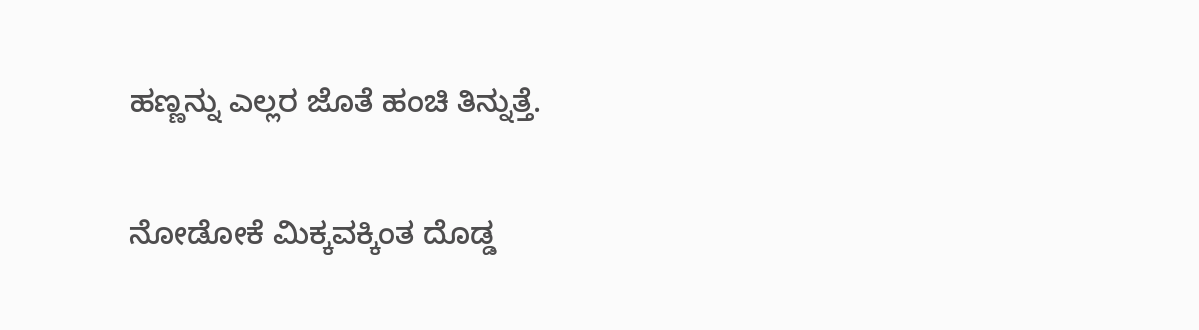ಹಣ್ಣನ್ನು ಎಲ್ಲರ ಜೊತೆ ಹಂಚಿ ತಿನ್ನುತ್ತೆ.

ನೋಡೋಕೆ ಮಿಕ್ಕವಕ್ಕಿಂತ ದೊಡ್ಡ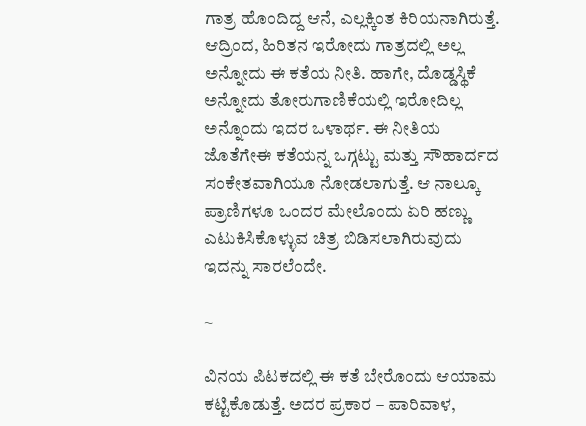ಗಾತ್ರ ಹೊಂದಿದ್ದ ಆನೆ, ಎಲ್ಲಕ್ಕಿಂತ ಕಿರಿಯನಾಗಿರುತ್ತೆ. ಆದ್ರಿಂದ, ಹಿರಿತನ ಇರೋದು ಗಾತ್ರದಲ್ಲಿ ಅಲ್ಲ ಅನ್ನೋದು ಈ ಕತೆಯ ನೀತಿ. ಹಾಗೇ, ದೊಡ್ಡಸ್ಥಿಕೆ ಅನ್ನೋದು ತೋರುಗಾಣಿಕೆಯಲ್ಲಿ ಇರೋದಿಲ್ಲ ಅನ್ನೊಂದು ಇದರ ಒಳಾರ್ಥ. ಈ ನೀತಿಯ ಜೊತೆಗೇಈ ಕತೆಯನ್ನ ಒಗ್ಗಟ್ಟು ಮತ್ತು ಸೌಹಾರ್ದದ ಸಂಕೇತವಾಗಿಯೂ ನೋಡಲಾಗುತ್ತೆ. ಆ ನಾಲ್ಕೂ ಪ್ರಾಣಿಗಳೂ ಒಂದರ ಮೇಲೊಂದು ಏರಿ ಹಣ್ಣು ಎಟುಕಿಸಿಕೊಳ್ಳುವ ಚಿತ್ರ ಬಿಡಿಸಲಾಗಿರುವುದು ಇದನ್ನು ಸಾರಲೆಂದೇ.

~

ವಿನಯ ಪಿಟಕದಲ್ಲಿ ಈ ಕತೆ ಬೇರೊಂದು ಆಯಾಮ ಕಟ್ಟಿಕೊಡುತ್ತೆ. ಅದರ ಪ್ರಕಾರ – ಪಾರಿವಾಳ,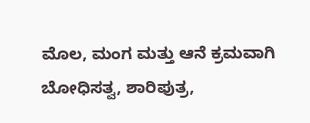ಮೊಲ, ಮಂಗ ಮತ್ತು ಆನೆ ಕ್ರಮವಾಗಿ ಬೋಧಿಸತ್ವ, ಶಾರಿಪುತ್ರ,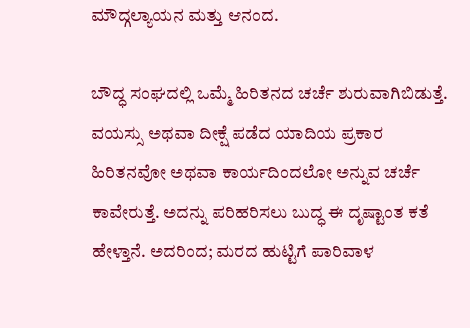ಮೌದ್ಗಲ್ಯಾಯನ ಮತ್ತು ಆನಂದ.

ಬೌದ್ಧ ಸಂಘದಲ್ಲಿ ಒಮ್ಮೆ ಹಿರಿತನದ ಚರ್ಚೆ ಶುರುವಾಗಿಬಿಡುತ್ತೆ. ವಯಸ್ಸು ಅಥವಾ ದೀಕ್ಷೆ ಪಡೆದ ಯಾದಿಯ ಪ್ರಕಾರ ಹಿರಿತನವೋ ಅಥವಾ ಕಾರ್ಯದಿಂದಲೋ ಅನ್ನುವ ಚರ್ಚೆ ಕಾವೇರುತ್ತೆ. ಅದನ್ನು ಪರಿಹರಿಸಲು ಬುದ್ಧ ಈ ದೃಷ್ಟಾಂತ ಕತೆ ಹೇಳ್ತಾನೆ. ಅದರಿಂದ; ಮರದ ಹುಟ್ಟಿಗೆ ಪಾರಿವಾಳ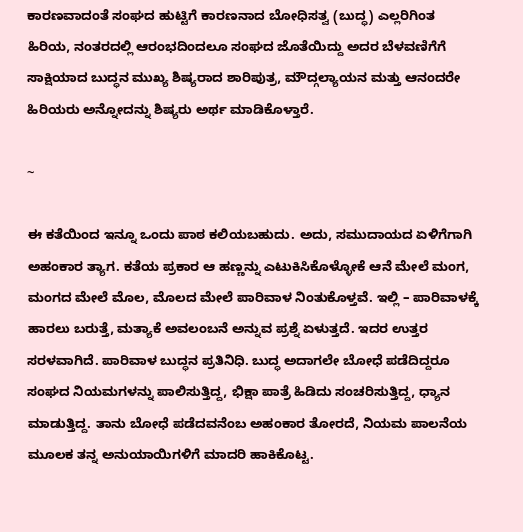ಕಾರಣವಾದಂತೆ ಸಂಘದ ಹುಟ್ಟಿಗೆ ಕಾರಣನಾದ ಬೋಧಿಸತ್ವ (ಬುದ್ಧ) ಎಲ್ಲರಿಗಿಂತ ಹಿರಿಯ, ನಂತರದಲ್ಲಿ ಆರಂಭದಿಂದಲೂ ಸಂಘದ ಜೊತೆಯಿದ್ದು ಅದರ ಬೆಳವಣಿಗೆಗೆ ಸಾಕ್ಷಿಯಾದ ಬುದ್ಧನ ಮುಖ್ಯ ಶಿಷ್ಯರಾದ ಶಾರಿಪುತ್ರ, ಮೌದ್ಗಲ್ಯಾಯನ ಮತ್ತು ಆನಂದರೇ ಹಿರಿಯರು ಅನ್ನೋದನ್ನು ಶಿಷ್ಯರು ಅರ್ಥ ಮಾಡಿಕೊಳ್ತಾರೆ.

~

ಈ ಕತೆಯಿಂದ ಇನ್ನೂ ಒಂದು ಪಾಠ ಕಲಿಯಬಹುದು. ಅದು, ಸಮುದಾಯದ ಏಳಿಗೆಗಾಗಿ ಅಹಂಕಾರ ತ್ಯಾಗ. ಕತೆಯ ಪ್ರಕಾರ ಆ ಹಣ್ಣನ್ನು ಎಟುಕಿಸಿಕೊಳ್ಳೋಕೆ ಆನೆ ಮೇಲೆ ಮಂಗ, ಮಂಗದ ಮೇಲೆ ಮೊಲ, ಮೊಲದ ಮೇಲೆ ಪಾರಿವಾಳ ನಿಂತುಕೊಳ್ತವೆ. ಇಲ್ಲಿ – ಪಾರಿವಾಳಕ್ಕೆ ಹಾರಲು ಬರುತ್ತೆ, ಮತ್ಯಾಕೆ ಅವಲಂಬನೆ ಅನ್ನುವ ಪ್ರಶ್ನೆ ಏಳುತ್ತದೆ. ಇದರ ಉತ್ತರ ಸರಳವಾಗಿದೆ. ಪಾರಿವಾಳ ಬುದ್ಧನ ಪ್ರತಿನಿಧಿ. ಬುದ್ಧ ಅದಾಗಲೇ ಬೋಧೆ ಪಡೆದಿದ್ದರೂ ಸಂಘದ ನಿಯಮಗಳನ್ನು ಪಾಲಿಸುತ್ತಿದ್ದ, ಭಿಕ್ಷಾ ಪಾತ್ರೆ ಹಿಡಿದು ಸಂಚರಿಸುತ್ತಿದ್ದ, ಧ್ಯಾನ ಮಾಡುತ್ತಿದ್ದ. ತಾನು ಬೋಧೆ ಪಡೆದವನೆಂಬ ಅಹಂಕಾರ ತೋರದೆ, ನಿಯಮ ಪಾಲನೆಯ ಮೂಲಕ ತನ್ನ ಅನುಯಾಯಿಗಳಿಗೆ ಮಾದರಿ ಹಾಕಿಕೊಟ್ಟ.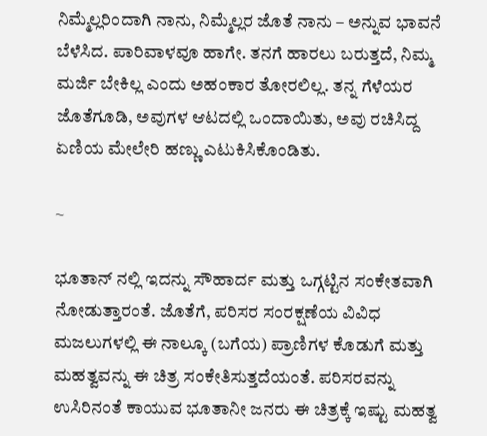ನಿಮ್ಮೆಲ್ಲರಿಂದಾಗಿ ನಾನು, ನಿಮ್ಮೆಲ್ಲರ ಜೊತೆ ನಾನು – ಅನ್ನುವ ಭಾವನೆ ಬೆಳೆಸಿದ. ಪಾರಿವಾಳವೂ ಹಾಗೇ. ತನಗೆ ಹಾರಲು ಬರುತ್ತದೆ, ನಿಮ್ಮ ಮರ್ಜಿ ಬೇಕಿಲ್ಲ ಎಂದು ಅಹಂಕಾರ ತೋರಲಿಲ್ಲ. ತನ್ನ ಗೆಳೆಯರ ಜೊತೆಗೂಡಿ, ಅವುಗಳ ಆಟದಲ್ಲಿ ಒಂದಾಯಿತು, ಅವು ರಚಿಸಿದ್ದ ಏಣಿಯ ಮೇಲೇರಿ ಹಣ್ಣು ಎಟುಕಿಸಿಕೊಂಡಿತು.

~

ಭೂತಾನ್ ನಲ್ಲಿ ಇದನ್ನು ಸೌಹಾರ್ದ ಮತ್ತು ಒಗ್ಗಟ್ಟಿನ ಸಂಕೇತವಾಗಿ ನೋಡುತ್ತಾರಂತೆ. ಜೊತೆಗೆ, ಪರಿಸರ ಸಂರಕ್ಷಣೆಯ ವಿವಿಧ ಮಜಲುಗಳಲ್ಲಿ ಈ ನಾಲ್ಕೂ (ಬಗೆಯ) ಪ್ರಾಣಿಗಳ ಕೊಡುಗೆ ಮತ್ತು ಮಹತ್ವವನ್ನು ಈ ಚಿತ್ರ ಸಂಕೇತಿಸುತ್ತದೆಯಂತೆ. ಪರಿಸರವನ್ನು ಉಸಿರಿನಂತೆ ಕಾಯುವ ಭೂತಾನೀ ಜನರು ಈ ಚಿತ್ರಕ್ಕೆ ಇಷ್ಟು ಮಹತ್ವ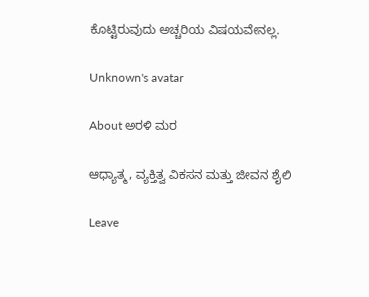ಕೊಟ್ಟಿರುವುದು ಅಚ್ಚರಿಯ ವಿಷಯವೇನಲ್ಲ.

Unknown's avatar

About ಅರಳಿ ಮರ

ಆಧ್ಯಾತ್ಮ, ವ್ಯಕ್ತಿತ್ವ ವಿಕಸನ ಮತ್ತು ಜೀವನ ಶೈಲಿ

Leave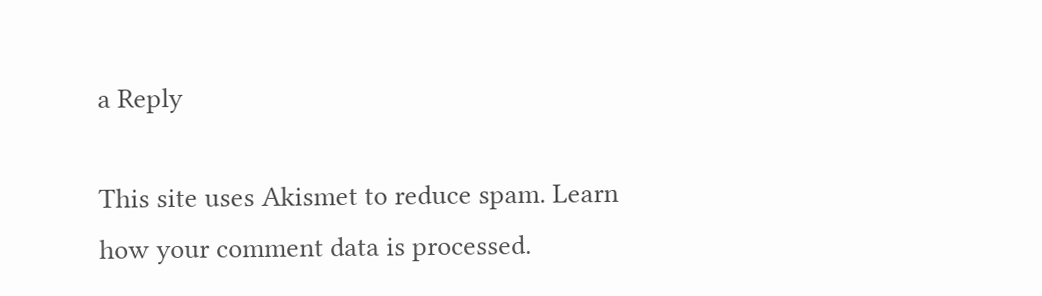a Reply

This site uses Akismet to reduce spam. Learn how your comment data is processed.